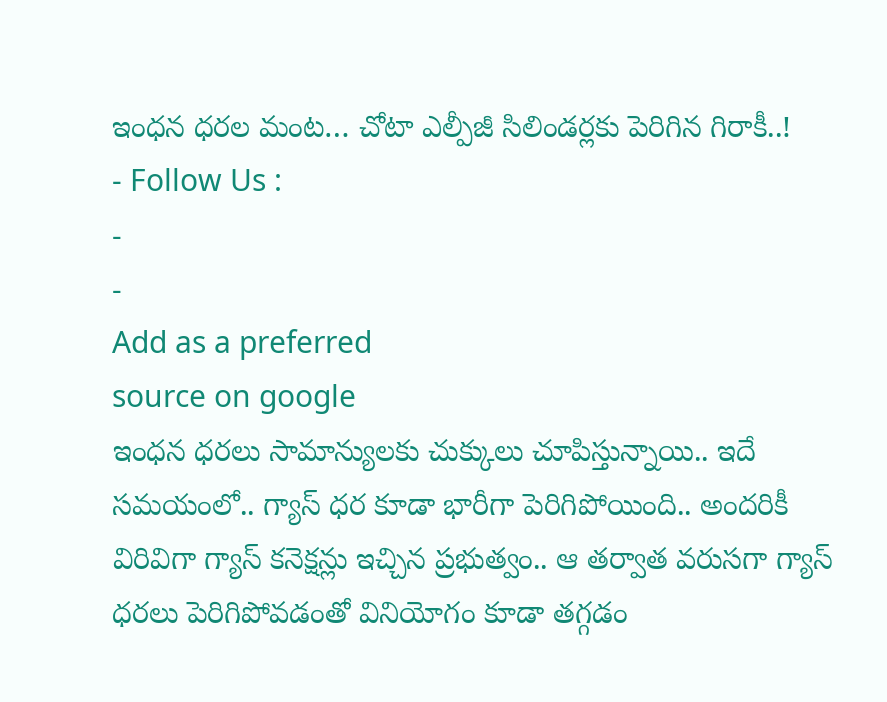ఇంధన ధరల మంట… చోటా ఎల్పీజీ సిలిండర్లకు పెరిగిన గిరాకీ..!
- Follow Us :
-
-
Add as a preferred
source on google
ఇంధన ధరలు సామాన్యులకు చుక్కులు చూపిస్తున్నాయి.. ఇదే సమయంలో.. గ్యాస్ ధర కూడా భారీగా పెరిగిపోయింది.. అందరికీ విరివిగా గ్యాస్ కనెక్షన్లు ఇచ్చిన ప్రభుత్వం.. ఆ తర్వాత వరుసగా గ్యాస్ ధరలు పెరిగిపోవడంతో వినియోగం కూడా తగ్గడం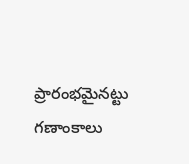ప్రారంభమైనట్టు గణాంకాలు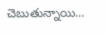చెబుతున్నాయి…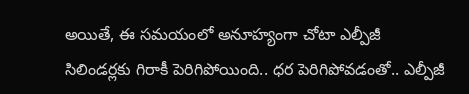అయితే, ఈ సమయంలో అనూహ్యంగా చోటా ఎల్పీజీ సిలిండర్లకు గిరాకీ పెరిగిపోయింది.. ధర పెరిగిపోవడంతో.. ఎల్పీజీ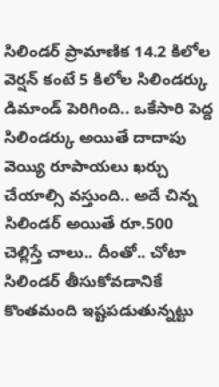సిలిండర్ ప్రామాణిక 14.2 కిలోల వెర్షన్ కంటే 5 కిలోల సిలిండర్కు డిమాండ్ పెరిగింది.. ఒకేసారి పెద్ద సిలిండర్కు అయితే దాదాపు వెయ్యి రూపాయలు ఖర్చు చేయాల్సి వస్తుంది.. అదే చిన్న సిలిండర్ అయితే రూ.500 చెల్లిస్తే చాలు.. దీంతో.. చోటా సిలిండర్ తీసుకోవడానికే కొంతమంది ఇష్టపడుతున్నట్టు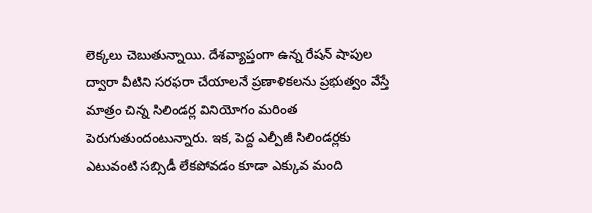లెక్కలు చెబుతున్నాయి. దేశవ్యాప్తంగా ఉన్న రేషన్ షాపుల ద్వారా వీటిని సరఫరా చేయాలనే ప్రణాళికలను ప్రభుత్వం వేస్తే మాత్రం చిన్న సిలిండర్ల వినియోగం మరింత పెరుగుతుందంటున్నారు. ఇక, పెద్ద ఎల్పీజీ సిలిండర్లకు ఎటువంటి సబ్సిడీ లేకపోవడం కూడా ఎక్కువ మంది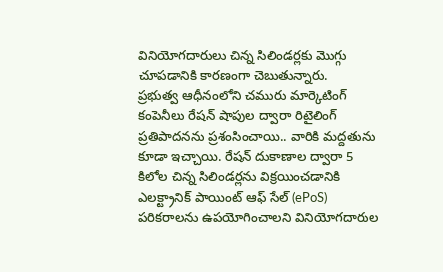వినియోగదారులు చిన్న సిలిండర్లకు మొగ్గు చూపడానికి కారణంగా చెబుతున్నారు.
ప్రభుత్వ ఆధీనంలోని చమురు మార్కెటింగ్ కంపెనీలు రేషన్ షాపుల ద్వారా రిటైలింగ్ ప్రతిపాదనను ప్రశంసించాయి.. వారికి మద్దతును కూడా ఇచ్చాయి. రేషన్ దుకాణాల ద్వారా 5 కిలోల చిన్న సిలిండర్లను విక్రయించడానికి ఎలక్ట్రానిక్ పాయింట్ ఆఫ్ సేల్ (ePoS) పరికరాలను ఉపయోగించాలని వినియోగదారుల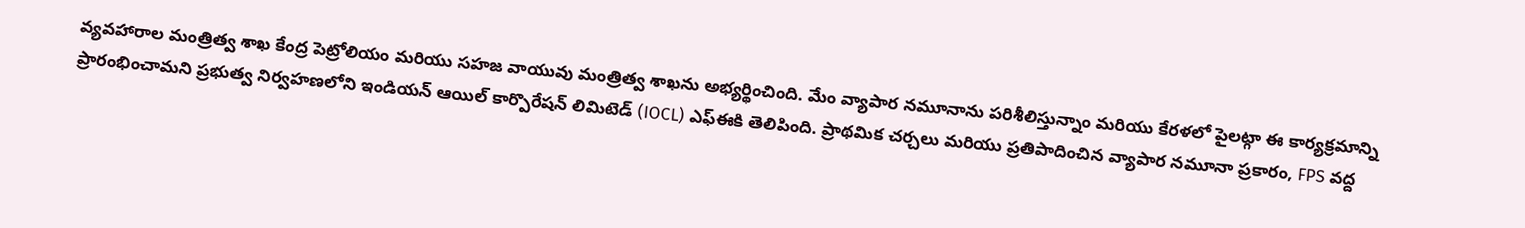వ్యవహారాల మంత్రిత్వ శాఖ కేంద్ర పెట్రోలియం మరియు సహజ వాయువు మంత్రిత్వ శాఖను అభ్యర్థించింది. మేం వ్యాపార నమూనాను పరిశీలిస్తున్నాం మరియు కేరళలో పైలట్గా ఈ కార్యక్రమాన్ని ప్రారంభించామని ప్రభుత్వ నిర్వహణలోని ఇండియన్ ఆయిల్ కార్పొరేషన్ లిమిటెడ్ (IOCL) ఎఫ్ఈకి తెలిపింది. ప్రాథమిక చర్చలు మరియు ప్రతిపాదించిన వ్యాపార నమూనా ప్రకారం, FPS వద్ద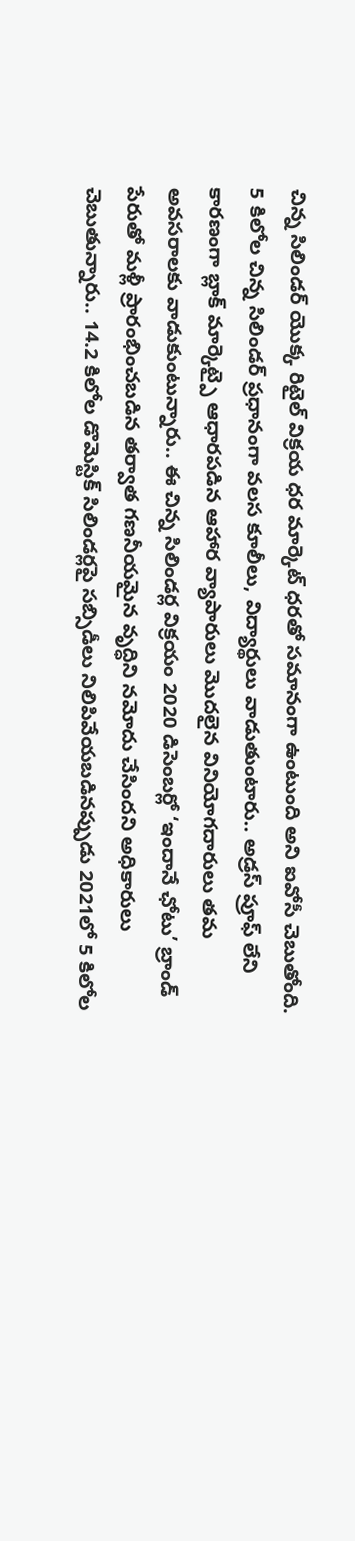చిన్న సిలిండర్ యొక్క రిటైల్ విక్రయ ధర మార్కెట్ ధరతో సమానంగా ఉంటుంది అని ఐవోసీ చెబుతోంది. 5 కిలోల చిన్న సిలిండర్ ప్రధానంగా వలస కూలీలు, విద్యార్థులు వాడుతుంటారు.. అడ్రస్ ప్రూఫ్ లేని కారణంగా బ్లాక్ మార్కెట్పై ఆధారపడిన ఆహార వ్యాపారులు మొదలైన వినియోగదారులు తమ అవసరాలకు వాడుకుంటున్నారు.. ఈ చిన్న సిలిండర్ల విక్రయం 2020 డిసెంబర్లో ‘ఇందానే ఛోటు’ బ్రాండ్ పేరుతో మళ్లీ ప్రారంభించబడిన తర్వాత గణనీయమైన వృద్ధిని నమోదు చేసిందని అధికారులు చెబుతున్నారు.. 14.2 కిలోల డొమెస్టిక్ సిలిండర్లపై సబ్సిడీలు నిలిపివేయబడినప్పుడు 2021లో 5 కిలోల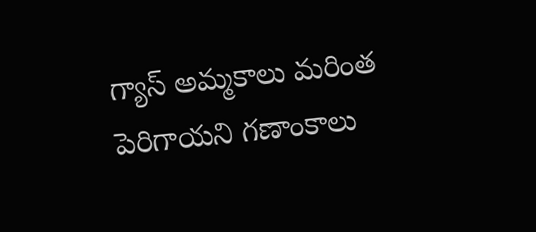గ్యాస్ అమ్మకాలు మరింత పెరిగాయని గణాంకాలు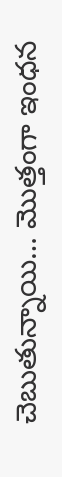చెబుతున్నాయి… మొత్తంగా ఇంధన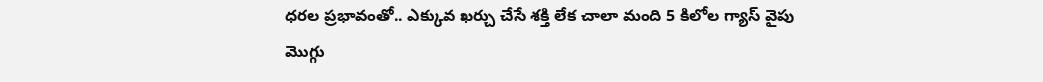ధరల ప్రభావంతో.. ఎక్కువ ఖర్చు చేసే శక్తి లేక చాలా మంది 5 కిలోల గ్యాస్ వైపు మొగ్గు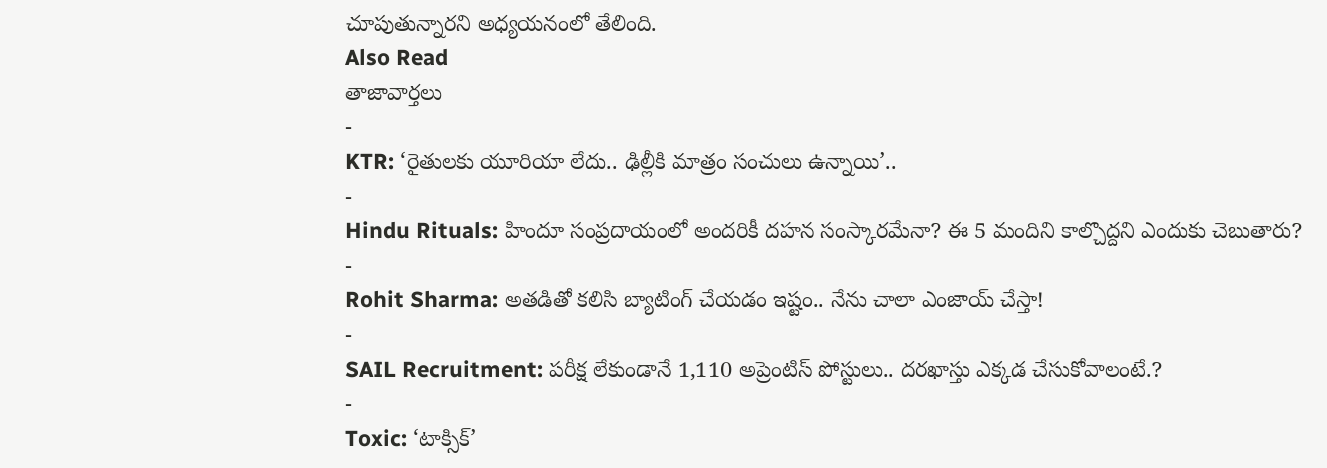చూపుతున్నారని అధ్యయనంలో తేలింది.
Also Read
తాజావార్తలు
-
KTR: ‘రైతులకు యూరియా లేదు.. ఢిల్లీకి మాత్రం సంచులు ఉన్నాయి’..
-
Hindu Rituals: హిందూ సంప్రదాయంలో అందరికీ దహన సంస్కారమేనా? ఈ 5 మందిని కాల్చొద్దని ఎందుకు చెబుతారు?
-
Rohit Sharma: అతడితో కలిసి బ్యాటింగ్ చేయడం ఇష్టం.. నేను చాలా ఎంజాయ్ చేస్తా!
-
SAIL Recruitment: పరీక్ష లేకుండానే 1,110 అప్రెంటిస్ పోస్టులు.. దరఖాస్తు ఎక్కడ చేసుకోవాలంటే.?
-
Toxic: ‘టాక్సిక్’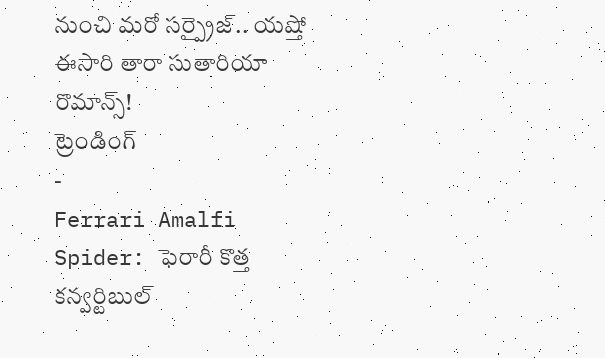నుంచి మరో సర్ప్రైజ్.. యష్తో ఈసారి తారా సుతారియా రొమాన్స్!
ట్రెండింగ్
-
Ferrari Amalfi Spider: ఫెరారీ కొత్త కన్వర్టిబుల్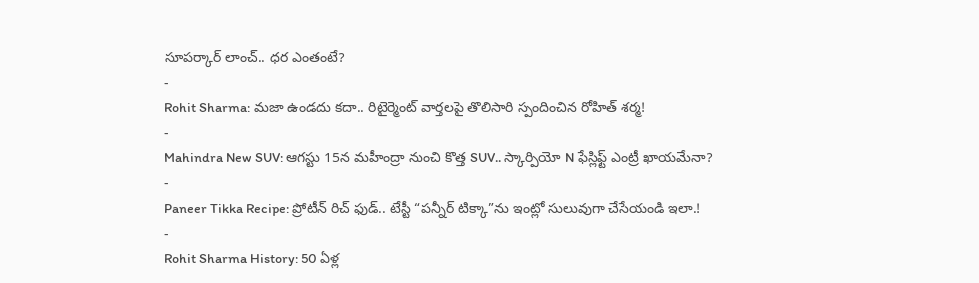సూపర్కార్ లాంచ్.. ధర ఎంతంటే?
-
Rohit Sharma: మజా ఉండదు కదా.. రిటైర్మెంట్ వార్తలపై తొలిసారి స్పందించిన రోహిత్ శర్మ!
-
Mahindra New SUV: ఆగస్టు 15న మహీంద్రా నుంచి కొత్త SUV.. స్కార్పియో N ఫేస్లిఫ్ట్ ఎంట్రీ ఖాయమేనా?
-
Paneer Tikka Recipe: ప్రోటీన్ రిచ్ ఫుడ్.. టేస్టీ “పన్నీర్ టిక్కా”ను ఇంట్లో సులువుగా చేసేయండి ఇలా.!
-
Rohit Sharma History: 50 ఏళ్ల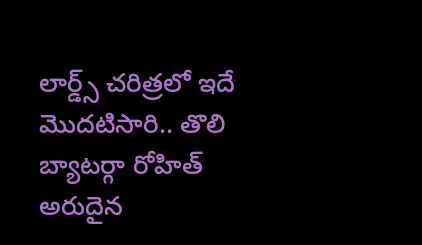లార్డ్స్ చరిత్రలో ఇదే మొదటిసారి.. తొలి బ్యాటర్గా రోహిత్ అరుదైన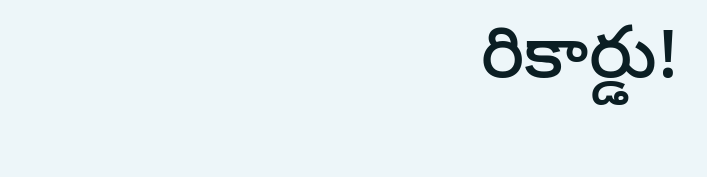రికార్డు!